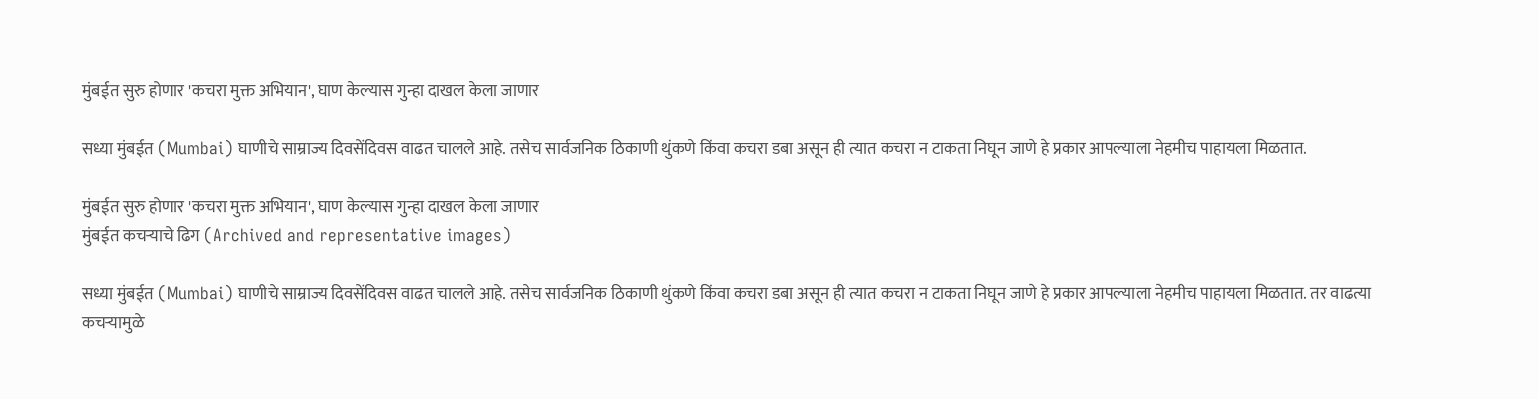मुंबईत सुरु होणार 'कचरा मुक्त अभियान', घाण केल्यास गुन्हा दाखल केला जाणार

सध्या मुंबईत (Mumbai) घाणीचे साम्राज्य दिवसेंदिवस वाढत चालले आहे. तसेच सार्वजनिक ठिकाणी थुंकणे किंवा कचरा डबा असून ही त्यात कचरा न टाकता निघून जाणे हे प्रकार आपल्याला नेहमीच पाहायला मिळतात.

मुंबईत सुरु होणार 'कचरा मुक्त अभियान', घाण केल्यास गुन्हा दाखल केला जाणार
मुंबईत कचऱ्याचे ढिग (Archived and representative images)

सध्या मुंबईत (Mumbai) घाणीचे साम्राज्य दिवसेंदिवस वाढत चालले आहे. तसेच सार्वजनिक ठिकाणी थुंकणे किंवा कचरा डबा असून ही त्यात कचरा न टाकता निघून जाणे हे प्रकार आपल्याला नेहमीच पाहायला मिळतात. तर वाढत्या कचऱ्यामुळे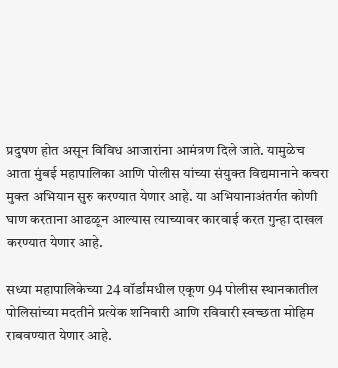प्रदुषण होत असून विविध आजारांना आमंत्रण दिले जाते. यामुळेच आता मुंबई महापालिका आणि पोलीस यांच्या संयुक्त विद्यमानाने कचरा मुक्त अभियान सुरु करण्यात येणार आहे. या अभियानाअंतर्गत कोणी घाण करताना आढळून आल्यास त्याच्यावर कारवाई करत गुन्हा दाखल करण्यात येणार आहे.

सध्या महापालिकेच्या 24 वॉर्डांमधील एकूण 94 पोलीस स्थानकातील पोलिसांच्या मदतीने प्रत्येक शनिवारी आणि रविवारी स्वच्छता मोहिम राबवण्यात येणार आहे.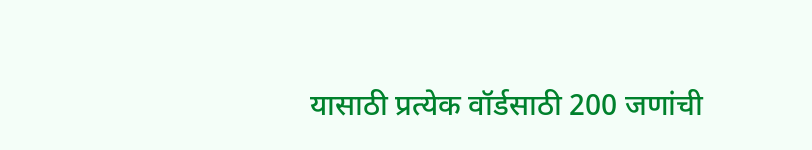यासाठी प्रत्येक वॉर्डसाठी 200 जणांची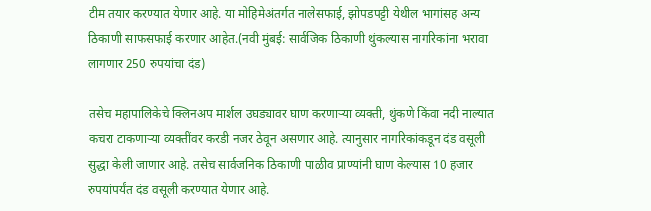टीम तयार करण्यात येणार आहे. या मोहिमेअंतर्गत नालेसफाई, झोपडपट्टी येथील भागांसह अन्य ठिकाणी साफसफाई करणार आहेत.(नवी मुंबई: सार्वजिक ठिकाणी थुंकल्यास नागरिकांना भरावा लागणार 250 रुपयांचा दंड)

तसेच महापालिकेचे क्लिनअप मार्शल उघड्यावर घाण करणाऱ्या व्यक्ती, थुंकणे किंवा नदी नाल्यात कचरा टाकणाऱ्या व्यक्तींवर करडी नजर ठेवून असणार आहे. त्यानुसार नागरिकांकडून दंड वसूली सुद्धा केली जाणार आहे. तसेच सार्वजनिक ठिकाणी पाळीव प्राण्यांनी घाण केल्यास 10 हजार रुपयांपर्यंत दंड वसूली करण्यात येणार आहे.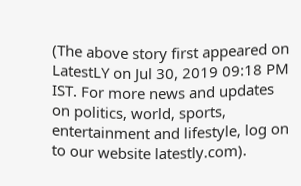(The above story first appeared on LatestLY on Jul 30, 2019 09:18 PM IST. For more news and updates on politics, world, sports, entertainment and lifestyle, log on to our website latestly.com).